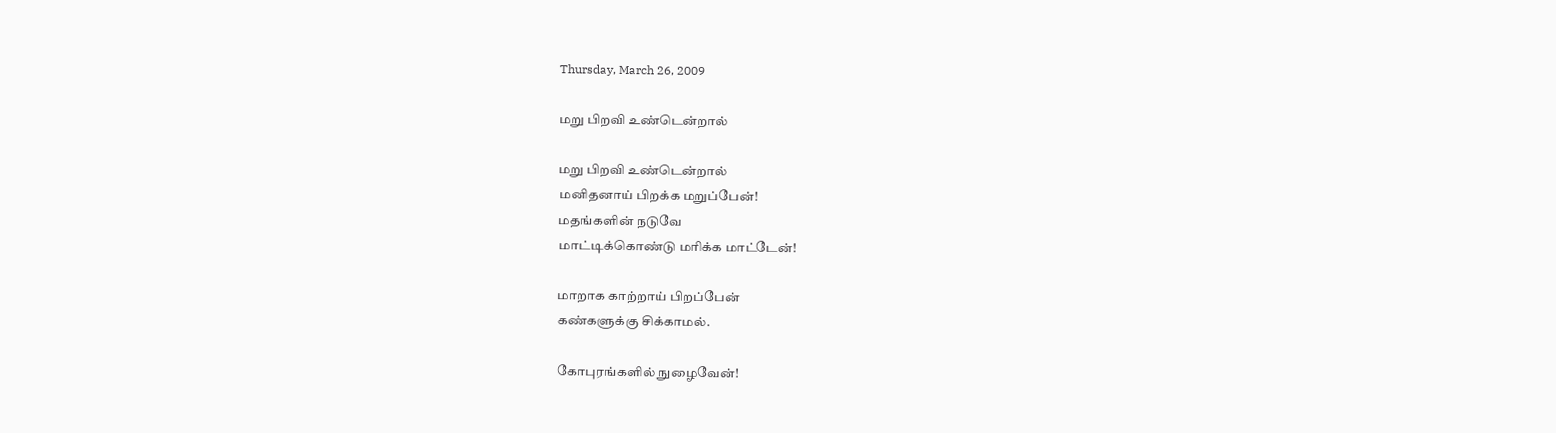Thursday, March 26, 2009

மறு பிறவி உண்டென்றால்

மறு பிறவி உண்டென்றால்
மனிதனாய் பிறக்க மறுப்பேன்!
மதங்களின் நடுவே
மாட்டிக்கொண்டு மரிக்க மாட்டேன்!

மாறாக காற்றாய் பிறப்பேன்
கண்களுக்கு சிக்காமல்.

கோபுரங்களில் நுழைவேன்!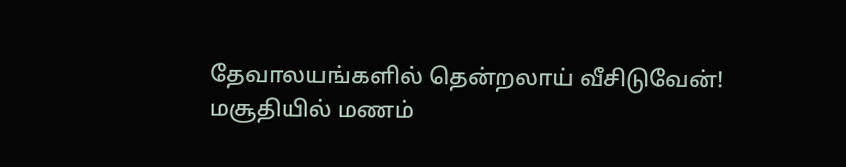தேவாலயங்களில் தென்றலாய் வீசிடுவேன்!
மசூதியில் மணம்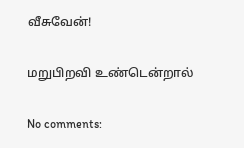வீசுவேன்!

மறுபிறவி உண்டென்றால்

No comments: